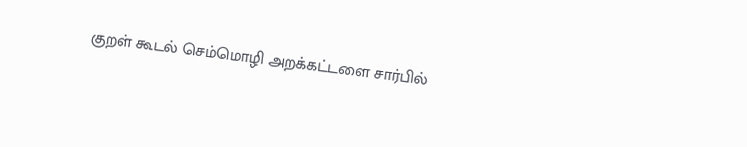குறள் கூடல் செம்மொழி அறக்கட்டளை சார்பில்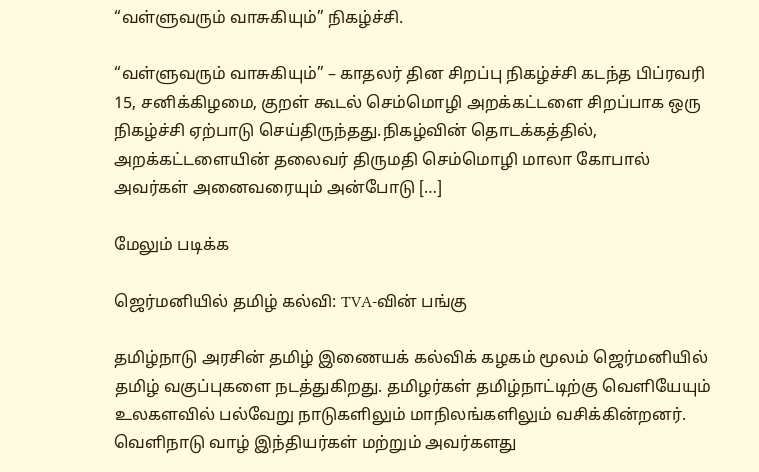“வள்ளுவரும் வாசுகியும்” நிகழ்ச்சி.

“வள்ளுவரும் வாசுகியும்” – காதலர் தின சிறப்பு நிகழ்ச்சி கடந்த பிப்ரவரி 15, சனிக்கிழமை, குறள் கூடல் செம்மொழி அறக்கட்டளை சிறப்பாக ஒரு நிகழ்ச்சி ஏற்பாடு செய்திருந்தது.நிகழ்வின் தொடக்கத்தில், அறக்கட்டளையின் தலைவர் திருமதி செம்மொழி மாலா கோபால் அவர்கள் அனைவரையும் அன்போடு […]

மேலும் படிக்க

ஜெர்மனியில் தமிழ் கல்வி: TVA-வின் பங்கு

தமிழ்நாடு அரசின் தமிழ் இணையக் கல்விக் கழகம் மூலம் ஜெர்மனியில் தமிழ் வகுப்புகளை நடத்துகிறது. தமிழர்கள் தமிழ்நாட்டிற்கு வெளியேயும் உலகளவில் பல்வேறு நாடுகளிலும் மாநிலங்களிலும் வசிக்கின்றனர். வெளிநாடு வாழ் இந்தியர்கள் மற்றும் அவர்களது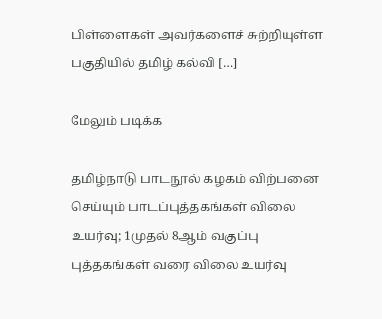பிள்ளைகள் அவர்களைச் சுற்றியுள்ள பகுதியில் தமிழ் கல்வி […]

மேலும் படிக்க

தமிழ்நாடு பாடநூல் கழகம் விற்பனை செய்யும் பாடப்புத்தகங்கள் விலை உயர்வு; 1முதல் 8ஆம் வகுப்பு புத்தகங்கள் வரை விலை உயர்வு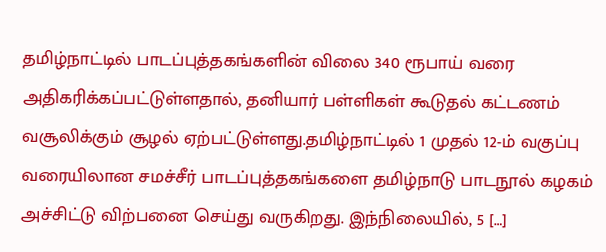தமிழ்நாட்டில் பாடப்புத்தகங்களின் விலை 340 ரூபாய் வரை அதிகரிக்கப்பட்டுள்ளதால், தனியார் பள்ளிகள் கூடுதல் கட்டணம் வசூலிக்கும் சூழல் ஏற்பட்டுள்ளது.தமிழ்நாட்டில் 1 முதல் 12-ம் வகுப்பு வரையிலான சமச்சீர் பாடப்புத்தகங்களை தமிழ்நாடு பாடநூல் கழகம் அச்சிட்டு விற்பனை செய்து வருகிறது. இந்நிலையில், 5 […]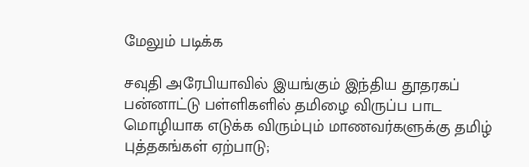மேலும் படிக்க

சவுதி அரேபியாவில் இயங்கும் இந்திய தூதரகப் பன்னாட்டு பள்ளிகளில் தமிழை விருப்ப பாட மொழியாக எடுக்க விரும்பும் மாணவர்களுக்கு தமிழ் புத்தகங்கள் ஏற்பாடு;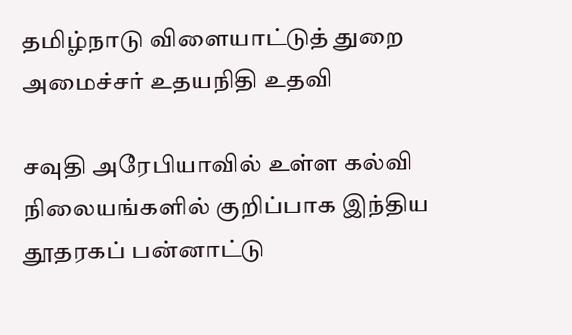தமிழ்நாடு விளையாட்டுத் துறை அமைச்சர் உதயநிதி உதவி

சவுதி அரேபியாவில் உள்ள கல்வி நிலையங்களில் குறிப்பாக இந்திய தூதரகப் பன்னாட்டு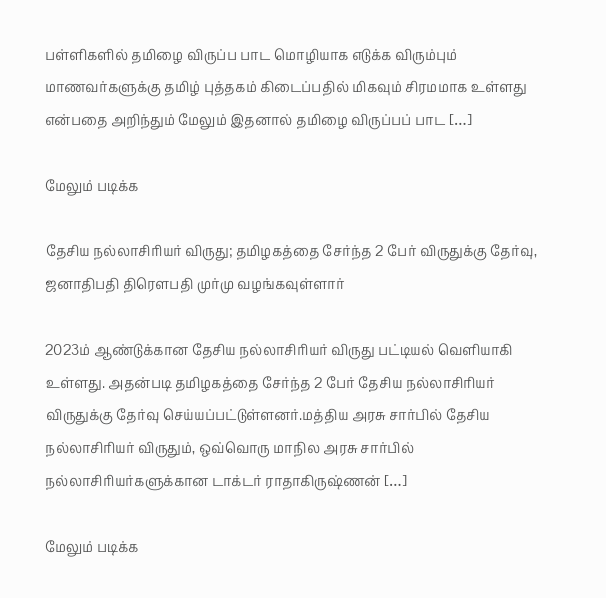பள்ளிகளில் தமிழை விருப்ப பாட மொழியாக எடுக்க விரும்பும் மாணவர்களுக்கு தமிழ் புத்தகம் கிடைப்பதில் மிகவும் சிரமமாக உள்ளது என்பதை அறிந்தும் மேலும் இதனால் தமிழை விருப்பப் பாட […]

மேலும் படிக்க

தேசிய நல்லாசிரியர் விருது; தமிழகத்தை சேர்ந்த 2 பேர் விருதுக்கு தேர்வு, ஜனாதிபதி திரௌபதி முர்மு வழங்கவுள்ளார்

2023ம் ஆண்டுக்கான தேசிய நல்லாசிரியர் விருது பட்டியல் வெளியாகி உள்ளது. அதன்படி தமிழகத்தை சேர்ந்த 2 பேர் தேசிய நல்லாசிரியர் விருதுக்கு தேர்வு செய்யப்பட்டுள்ளனர்.மத்திய அரசு சார்பில் தேசிய நல்லாசிரியர் விருதும், ஒவ்வொரு மாநில அரசு சார்பில் நல்லாசிரியர்களுக்கான டாக்டர் ராதாகிருஷ்ணன் […]

மேலும் படிக்க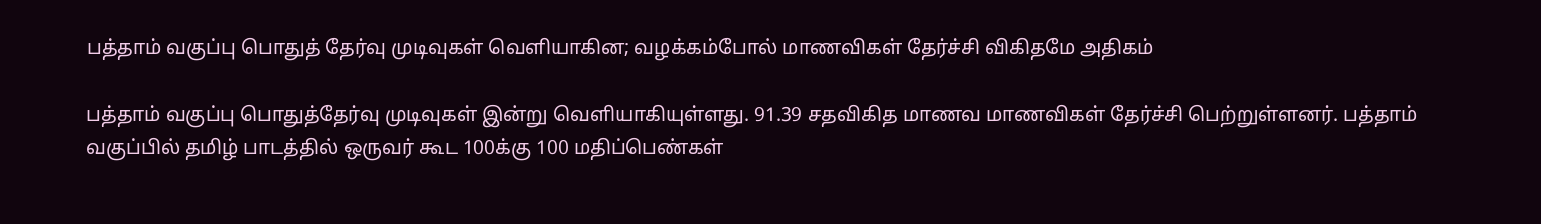பத்தாம் வகுப்பு பொதுத் தேர்வு முடிவுகள் வெளியாகின; வழக்கம்போல் மாணவிகள் தேர்ச்சி விகிதமே அதிகம்

பத்தாம் வகுப்பு பொதுத்தேர்வு முடிவுகள் இன்று வெளியாகியுள்ளது. 91.39 சதவிகித மாணவ மாணவிகள் தேர்ச்சி பெற்றுள்ளனர். பத்தாம் வகுப்பில் தமிழ் பாடத்தில் ஒருவர் கூட 100க்கு 100 மதிப்பெண்கள்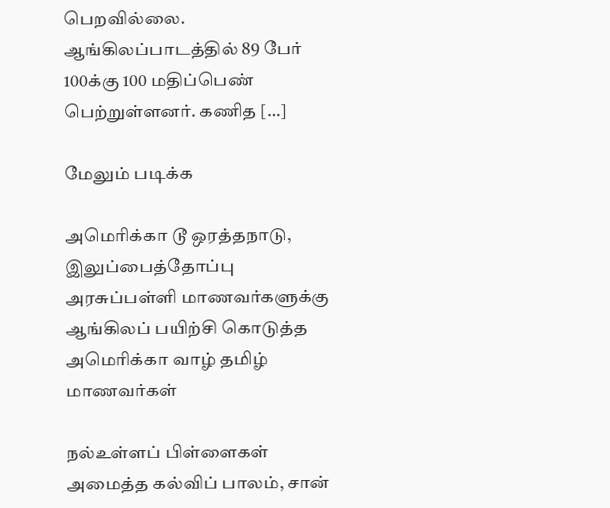பெறவில்லை. ஆங்கிலப்பாடத்தில் 89 பேர் 100க்கு 100 மதிப்பெண் பெற்றுள்ளனர். கணித […]

மேலும் படிக்க

அமெரிக்கா டூ ஒரத்தநாடு, இலுப்பைத்தோப்பு அரசுப்பள்ளி மாணவர்களுக்கு ஆங்கிலப் பயிற்சி கொடுத்த அமெரிக்கா வாழ் தமிழ் மாணவர்கள்

நல்உள்ளப் பிள்ளைகள் அமைத்த கல்விப் பாலம், சான்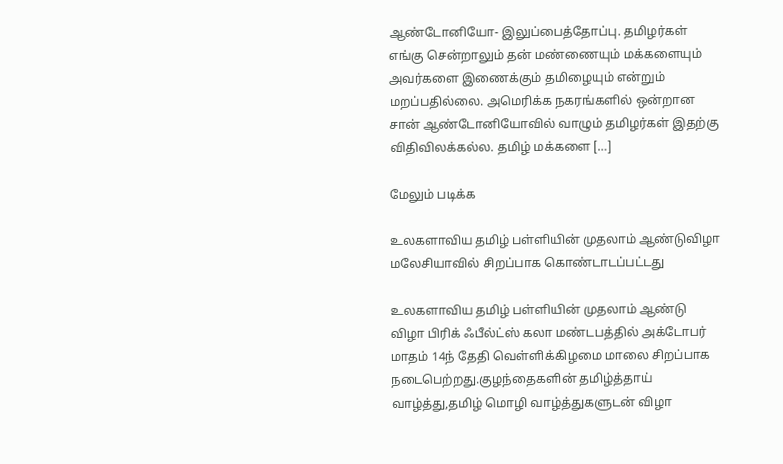ஆண்டோனியோ- இலுப்பைத்தோப்பு. தமிழர்கள் எங்கு சென்றாலும் தன் மண்ணையும் மக்களையும் அவர்களை இணைக்கும் தமிழையும் என்றும் மறப்பதில்லை. அமெரிக்க நகரங்களில் ஒன்றான சான் ஆண்டோனியோவில் வாழும் தமிழர்கள் இதற்கு விதிவிலக்கல்ல. தமிழ் மக்களை […]

மேலும் படிக்க

உலகளாவிய தமிழ் பள்ளியின் முதலாம் ஆண்டுவிழா மலேசியாவில் சிறப்பாக கொண்டாடப்பட்டது

உலகளாவிய தமிழ் பள்ளியின் முதலாம் ஆண்டு விழா பிரிக் ஃபீல்ட்ஸ் கலா மண்டபத்தில் அக்டோபர் மாதம் 14ந் தேதி வெள்ளிக்கிழமை மாலை சிறப்பாக நடைபெற்றது.குழந்தைகளின் தமிழ்த்தாய் வாழ்த்து,தமிழ் மொழி வாழ்த்துகளுடன் விழா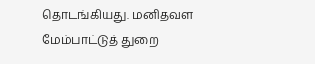தொடங்கியது. மனிதவள மேம்பாட்டுத் துறை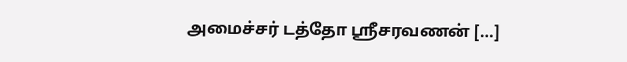அமைச்சர் டத்தோ ஶ்ரீசரவணன் […]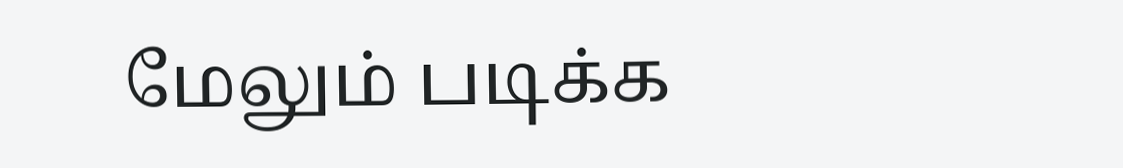மேலும் படிக்க